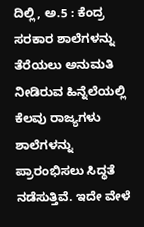ದಿಲ್ಲಿ, ಅ.5 : ಕೆಂದ್ರ ಸರಕಾರ ಶಾಲೆಗಳನ್ನು ತೆರೆಯಲು ಅನುಮತಿ ನೀಡಿರುವ ಹಿನ್ನೆಲೆಯಲ್ಲಿ ಕೆಲವು ರಾಜ್ಯಗಳು ಶಾಲೆಗಳನ್ನು ಪ್ರಾರಂಭಿಸಲು ಸಿದ್ಧತೆ ನಡೆಸುತ್ತಿವೆ. ಇದೇ ವೇಳೆ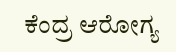ಕೆಂದ್ರ ಆರೋಗ್ಯ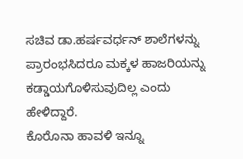ಸಚಿವ ಡಾ.ಹರ್ಷವರ್ಧನ್ ಶಾಲೆಗಳನ್ನು ಪ್ರಾರಂಭಸಿದರೂ ಮಕ್ಕಳ ಹಾಜರಿಯನ್ನು ಕಡ್ಡಾಯಗೊಳಿಸುವುದಿಲ್ಲ ಎಂದು ಹೇಳಿದ್ದಾರೆ.
ಕೊರೊನಾ ಹಾವಳಿ ಇನ್ನೂ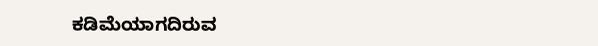ಕಡಿಮೆಯಾಗದಿರುವ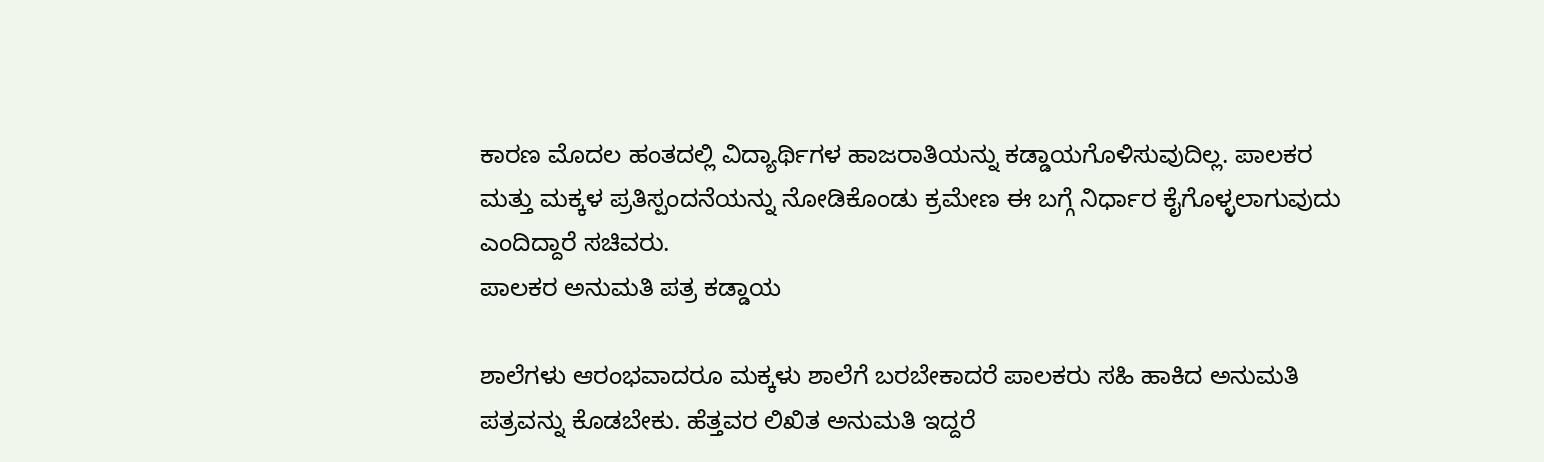ಕಾರಣ ಮೊದಲ ಹಂತದಲ್ಲಿ ವಿದ್ಯಾರ್ಥಿಗಳ ಹಾಜರಾತಿಯನ್ನು ಕಡ್ಡಾಯಗೊಳಿಸುವುದಿಲ್ಲ. ಪಾಲಕರ ಮತ್ತು ಮಕ್ಕಳ ಪ್ರತಿಸ್ಪಂದನೆಯನ್ನು ನೋಡಿಕೊಂಡು ಕ್ರಮೇಣ ಈ ಬಗ್ಗೆ ನಿರ್ಧಾರ ಕೈಗೊಳ್ಳಲಾಗುವುದು ಎಂದಿದ್ದಾರೆ ಸಚಿವರು.
ಪಾಲಕರ ಅನುಮತಿ ಪತ್ರ ಕಡ್ಡಾಯ

ಶಾಲೆಗಳು ಆರಂಭವಾದರೂ ಮಕ್ಕಳು ಶಾಲೆಗೆ ಬರಬೇಕಾದರೆ ಪಾಲಕರು ಸಹಿ ಹಾಕಿದ ಅನುಮತಿ ಪತ್ರವನ್ನು ಕೊಡಬೇಕು. ಹೆತ್ತವರ ಲಿಖಿತ ಅನುಮತಿ ಇದ್ದರೆ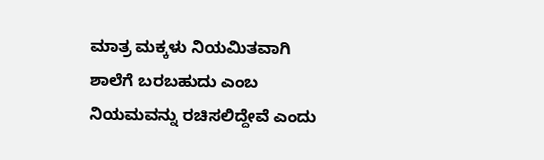ಮಾತ್ರ ಮಕ್ಕಳು ನಿಯಮಿತವಾಗಿ ಶಾಲೆಗೆ ಬರಬಹುದು ಎಂಬ ನಿಯಮವನ್ನು ರಚಿಸಲಿದ್ದೇವೆ ಎಂದು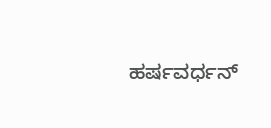ಹರ್ಷವರ್ಧನ್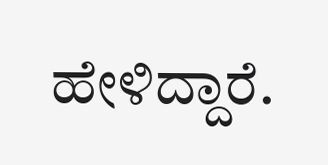ಹೇಳಿದ್ದಾರೆ.